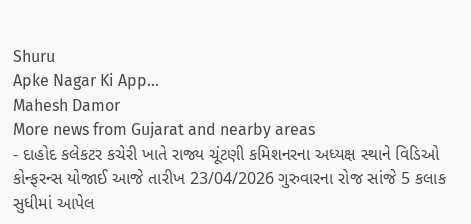Shuru
Apke Nagar Ki App…
Mahesh Damor
More news from Gujarat and nearby areas
- દાહોદ કલેકટર કચેરી ખાતે રાજ્ય ચૂંટણી કમિશનરના અધ્યક્ષ સ્થાને વિડિઓ કોન્ફરન્સ યોજાઈ આજે તારીખ 23/04/2026 ગુરુવારના રોજ સાંજે 5 કલાક સુધીમાં આપેલ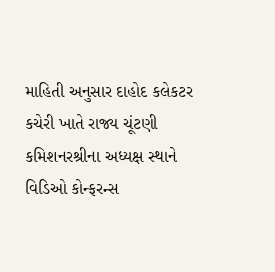માહિતી અનુસાર દાહોદ કલેકટર કચેરી ખાતે રાજ્ય ચૂંટણી કમિશનરશ્રીના અધ્યક્ષ સ્થાને વિડિઓ કોન્ફરન્સ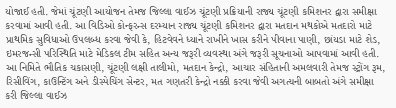યોજાઈ હતી. જેમાં ચૂંટણી આયોજન તેમજ જિલ્લા વાઈઝ ચૂંટણી પ્રક્રિયાની રાજ્ય ચૂંટણી કમિશનર દ્વારા સમીક્ષા કરવામાં આવી હતી. આ વિડિઓ કોન્ફરન્સ દરમ્યાન રાજ્ય ચૂંટણી કમિશનર દ્વારા મતદાન મથકોએ મતદારો માટે પ્રાથમિક સુવિધાઓ ઉપલબ્ધ કરવા જેવી કે, હિટવેવને ધ્યાને રાખીને ખાસ કરીને પીવાના પાણી, છાંયડા માટે શેડ, ઇમરજન્સી પરિસ્થિતિ માટે મેડિકલ ટીમ સહિત અન્ય જરૂરી વ્યવસ્થા અંગે જરૂરી સૂચનાઓ આપવામાં આવી હતી. આ નિમિતે ભૌતિક ચકાસણી, ચૂંટણી લક્ષી તાલીમો, મતદાન કેન્દ્રો, આચાર સંહિતાની અમલવારી તેમજ સ્ટ્રોંગ રૂમ, રિસીવિંગ, કાઉન્ટિંગ અને ડીસ્પેચિંગ સેન્ટર, મત ગણતરી કેન્દ્રો નક્કી કરવા જેવી અગત્યની બાબતો અંગે સમીક્ષા કરી જિલ્લા વાઈઝ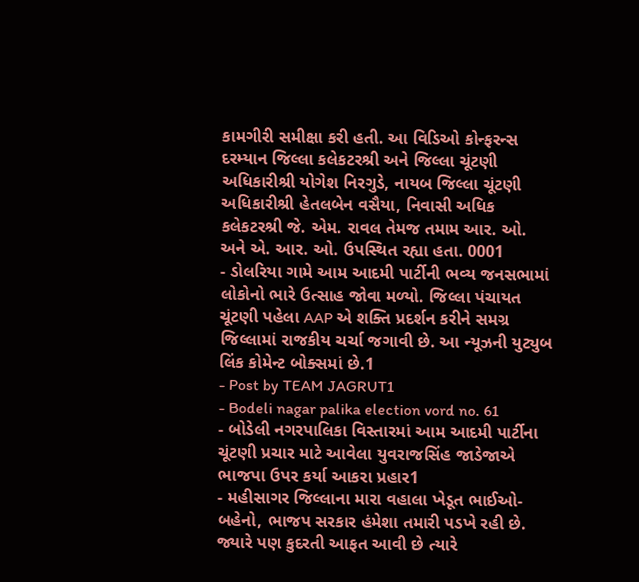કામગીરી સમીક્ષા કરી હતી. આ વિડિઓ કોન્ફરન્સ દરમ્યાન જિલ્લા કલેકટરશ્રી અને જિલ્લા ચૂંટણી અધિકારીશ્રી યોગેશ નિરગુડે, નાયબ જિલ્લા ચૂંટણી અધિકારીશ્રી હેતલબેન વસૈયા, નિવાસી અધિક કલેકટરશ્રી જે. એમ. રાવલ તેમજ તમામ આર. ઓ. અને એ. આર. ઓ. ઉપસ્થિત રહ્યા હતા. 0001
- ડોલરિયા ગામે આમ આદમી પાર્ટીની ભવ્ય જનસભામાં લોકોનો ભારે ઉત્સાહ જોવા મળ્યો. જિલ્લા પંચાયત ચૂંટણી પહેલા AAP એ શક્તિ પ્રદર્શન કરીને સમગ્ર જિલ્લામાં રાજકીય ચર્ચા જગાવી છે. આ ન્યૂઝની યુટ્યુબ લિંક કોમેન્ટ બોક્સમાં છે.1
- Post by TEAM JAGRUT1
- Bodeli nagar palika election vord no. 61
- બોડેલી નગરપાલિકા વિસ્તારમાં આમ આદમી પાર્ટીના ચૂંટણી પ્રચાર માટે આવેલા યુવરાજસિંહ જાડેજાએ ભાજપા ઉપર કર્યા આકરા પ્રહાર1
- મહીસાગર જિલ્લાના મારા વહાલા ખેડૂત ભાઈઓ-બહેનો, ભાજપ સરકાર હંમેશા તમારી પડખે રહી છે. જ્યારે પણ કુદરતી આફત આવી છે ત્યારે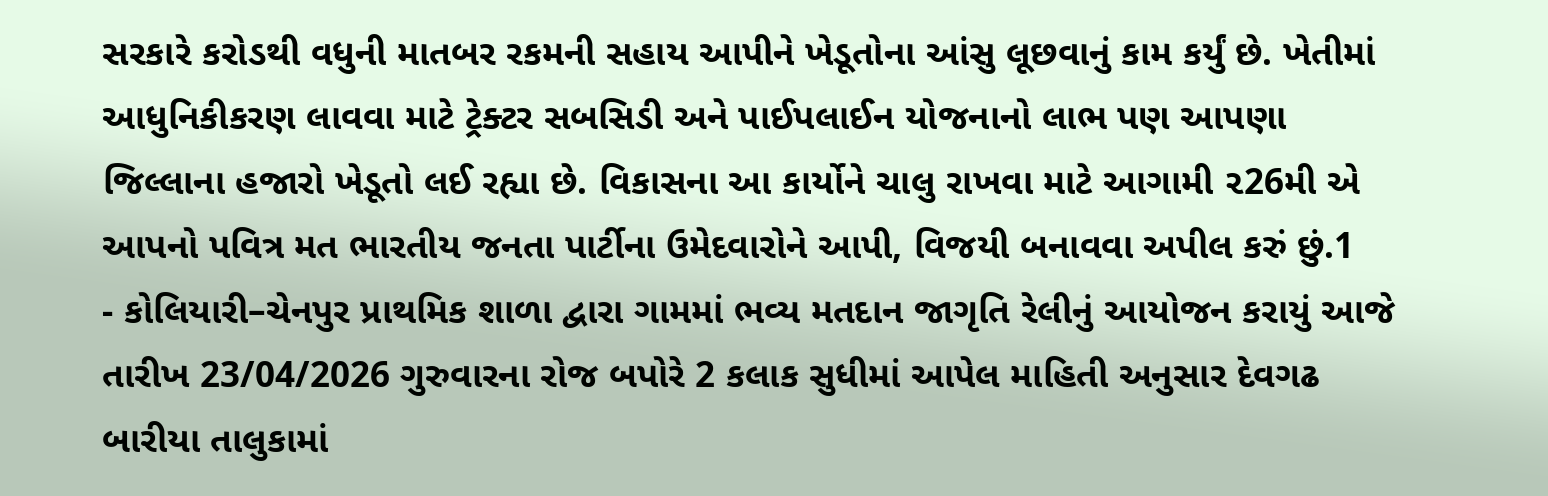સરકારે કરોડથી વધુની માતબર રકમની સહાય આપીને ખેડૂતોના આંસુ લૂછવાનું કામ કર્યું છે. ખેતીમાં આધુનિકીકરણ લાવવા માટે ટ્રેક્ટર સબસિડી અને પાઈપલાઈન યોજનાનો લાભ પણ આપણા જિલ્લાના હજારો ખેડૂતો લઈ રહ્યા છે. વિકાસના આ કાર્યોને ચાલુ રાખવા માટે આગામી ૨26મી એ આપનો પવિત્ર મત ભારતીય જનતા પાર્ટીના ઉમેદવારોને આપી, વિજયી બનાવવા અપીલ કરું છું.1
- કોલિયારી–ચેનપુર પ્રાથમિક શાળા દ્વારા ગામમાં ભવ્ય મતદાન જાગૃતિ રેલીનું આયોજન કરાયું આજે તારીખ 23/04/2026 ગુરુવારના રોજ બપોરે 2 કલાક સુધીમાં આપેલ માહિતી અનુસાર દેવગઢ બારીયા તાલુકામાં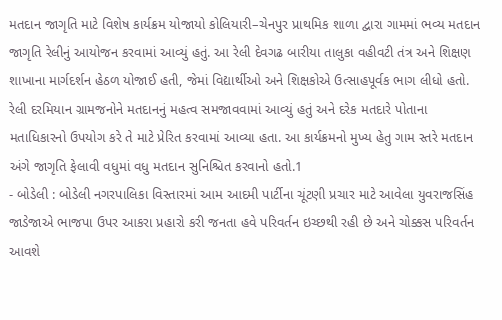મતદાન જાગૃતિ માટે વિશેષ કાર્યક્રમ યોજાયો કોલિયારી–ચેનપુર પ્રાથમિક શાળા દ્વારા ગામમાં ભવ્ય મતદાન જાગૃતિ રેલીનું આયોજન કરવામાં આવ્યું હતું. આ રેલી દેવગઢ બારીયા તાલુકા વહીવટી તંત્ર અને શિક્ષણ શાખાના માર્ગદર્શન હેઠળ યોજાઈ હતી, જેમાં વિદ્યાર્થીઓ અને શિક્ષકોએ ઉત્સાહપૂર્વક ભાગ લીધો હતો. રેલી દરમિયાન ગ્રામજનોને મતદાનનું મહત્વ સમજાવવામાં આવ્યું હતું અને દરેક મતદારે પોતાના મતાધિકારનો ઉપયોગ કરે તે માટે પ્રેરિત કરવામાં આવ્યા હતા. આ કાર્યક્રમનો મુખ્ય હેતુ ગામ સ્તરે મતદાન અંગે જાગૃતિ ફેલાવી વધુમાં વધુ મતદાન સુનિશ્ચિત કરવાનો હતો.1
- બોડેલી : બોડેલી નગરપાલિકા વિસ્તારમાં આમ આદમી પાર્ટીના ચૂંટણી પ્રચાર માટે આવેલા યુવરાજસિંહ જાડેજાએ ભાજપા ઉપર આકરા પ્રહારો કરી જનતા હવે પરિવર્તન ઇચ્છથી રહી છે અને ચોક્કસ પરિવર્તન આવશે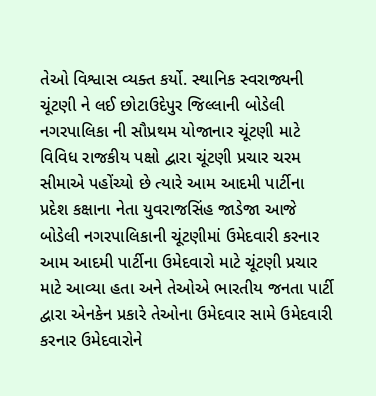તેઓ વિશ્વાસ વ્યક્ત કર્યો. સ્થાનિક સ્વરાજ્યની ચૂંટણી ને લઈ છોટાઉદેપુર જિલ્લાની બોડેલી નગરપાલિકા ની સૌપ્રથમ યોજાનાર ચૂંટણી માટે વિવિધ રાજકીય પક્ષો દ્વારા ચૂંટણી પ્રચાર ચરમ સીમાએ પહોંચ્યો છે ત્યારે આમ આદમી પાર્ટીના પ્રદેશ કક્ષાના નેતા યુવરાજસિંહ જાડેજા આજે બોડેલી નગરપાલિકાની ચૂંટણીમાં ઉમેદવારી કરનાર આમ આદમી પાર્ટીના ઉમેદવારો માટે ચૂંટણી પ્રચાર માટે આવ્યા હતા અને તેઓએ ભારતીય જનતા પાર્ટી દ્વારા એનકેન પ્રકારે તેઓના ઉમેદવાર સામે ઉમેદવારી કરનાર ઉમેદવારોને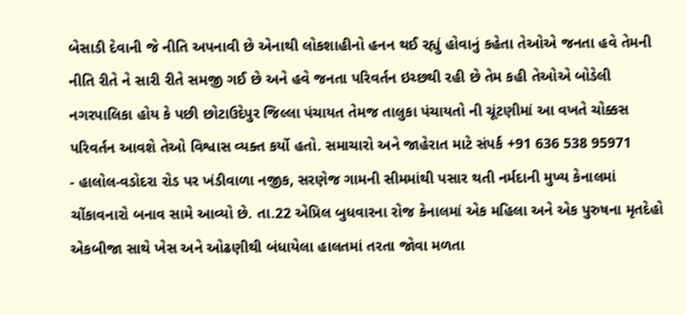બેસાડી દેવાની જે નીતિ અપનાવી છે એનાથી લોકશાહીનો હનન થઈ રહ્યું હોવાનું કહેતા તેઓએ જનતા હવે તેમની નીતિ રીતે ને સારી રીતે સમજી ગઈ છે અને હવે જનતા પરિવર્તન ઇચ્છથી રહી છે તેમ કહી તેઓએ બોડેલી નગરપાલિકા હોય કે પછી છોટાઉદેપુર જિલ્લા પંચાયત તેમજ તાલુકા પંચાયતો ની ચૂંટણીમાં આ વખતે ચોક્કસ પરિવર્તન આવશે તેઓ વિશ્વાસ વ્યક્ત કર્યો હતો. સમાચારો અને જાહેરાત માટે સંપર્ક +91 636 538 95971
- હાલોલ-વડોદરા રોડ પર ખંડીવાળા નજીક, સરણેજ ગામની સીમમાંથી પસાર થતી નર્મદાની મુખ્ય કેનાલમાં ચોંકાવનારો બનાવ સામે આવ્યો છે. તા.22 એપ્રિલ બુધવારના રોજ કેનાલમાં એક મહિલા અને એક પુરુષના મૃતદેહો એકબીજા સાથે ખેસ અને ઓઢણીથી બંધાયેલા હાલતમાં તરતા જોવા મળતા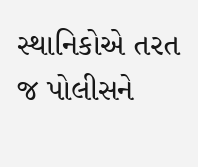સ્થાનિકોએ તરત જ પોલીસને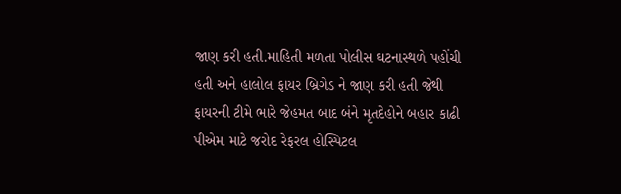જાણ કરી હતી.માહિતી મળતા પોલીસ ઘટનાસ્થળે પહોંચી હતી અને હાલોલ ફાયર બ્રિગેડ ને જાણ કરી હતી જેથી ફાયરની ટીમે ભારે જેહમત બાદ બંને મૃતદેહોને બહાર કાઢી પીએમ માટે જરોદ રેફરલ હોસ્પિટલ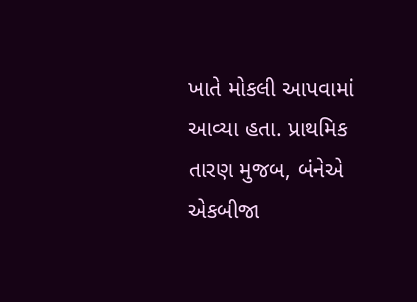ખાતે મોકલી આપવામાં આવ્યા હતા. પ્રાથમિક તારણ મુજબ, બંનેએ એકબીજા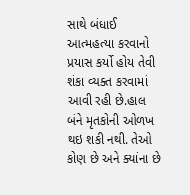સાથે બંધાઈ આત્મહત્યા કરવાનો પ્રયાસ કર્યો હોય તેવી શંકા વ્યક્ત કરવામાં આવી રહી છે.હાલ બંને મૃતકોની ઓળખ થઇ શકી નથી. તેઓ કોણ છે અને ક્યાંના છે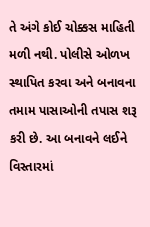તે અંગે કોઈ ચોક્કસ માહિતી મળી નથી. પોલીસે ઓળખ સ્થાપિત કરવા અને બનાવના તમામ પાસાઓની તપાસ શરૂ કરી છે. આ બનાવને લઈને વિસ્તારમાં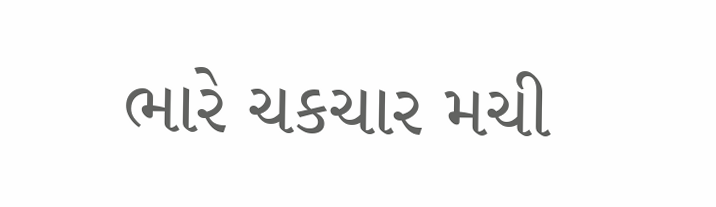ભારે ચકચાર મચી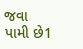જવા પામી છે1